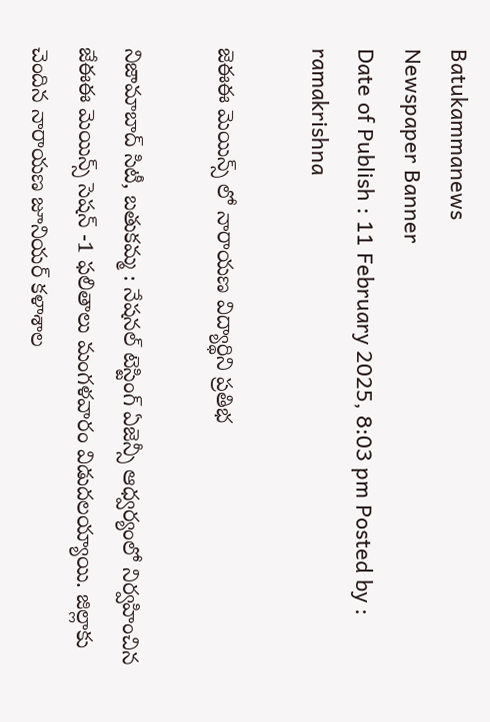Batukammanews
Newspaper Banner
Date of Publish : 11 February 2025, 8:03 pm Posted by : ramakrishna

జెఈఈ మెయిన్స్ లో నారాయణ విద్యార్థిని ప్రతిభ

నిజామాబాద్ సిటీ, బతుకమ్మ : నేషనల్ టెస్టింగ్ ఏజెన్సీ ఆధ్వర్యంలో నిర్వహించిన జేఈఈ మెయిన్స్ సెషన్ -1 ఫలితాలు మంగళవారం విడుదలయ్యాయి. జిల్లాకు చెందిన నారాయణ జూనియర్ కళాశాల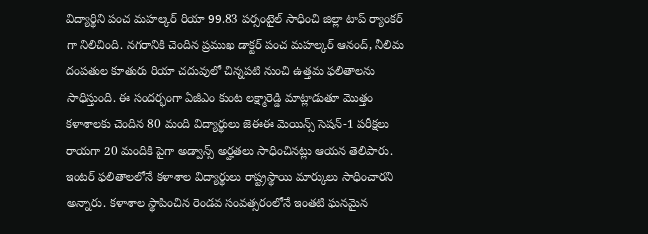విద్యార్థిని పంచ మహల్కర్ రియా 99.83 పర్సంటైల్ సాధించి జిల్లా టాప్ ర్యాంకర్ గా నిలిచింది. నగరానికి చెందిన ప్రముఖ డాక్టర్ పంచ మహల్కర్ ఆనంద్, నీలిమ దంపతుల కూతురు రియా చదువులో చిన్నపటి నుంచి ఉత్తమ ఫలితాలను సాధిస్తుంది. ఈ సందర్భంగా ఏజీఎం కుంట లక్ష్మారెడ్డి మాట్లాడుతూ మొత్తం కళాశాలకు చెందిన 80 మంది విద్యార్థులు జెఈఈ మెయిన్స్ సెషన్-1 పరీక్షలు రాయగా 20 మందికి పైగా అడ్వాన్స్ అర్హతలు సాధించినట్లు ఆయన తెలిపారు. ఇంటర్ ఫలితాలలోనే కళాశాల విద్యార్థులు రాష్ట్రస్థాయి మార్కులు సాధించారని అన్నారు. కళాశాల స్థాపించిన రెండవ సంవత్సరంలోనే ఇంతటి ఘనమైన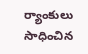ర్యాంకులు సాధించిన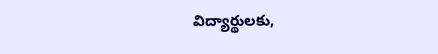విద్యార్థులకు,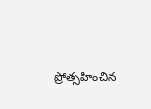ప్రోత్సహించిన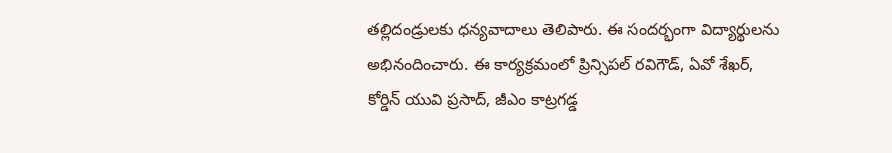తల్లిదండ్రులకు ధన్యవాదాలు తెలిపారు. ఈ సందర్భంగా విద్యార్థులను అభినందించారు. ఈ కార్యక్రమంలో ప్రిన్సిపల్ రవిగౌడ్, ఏవో శేఖర్, కోర్డిన్ యువి ప్రసాద్, జీఎం కాట్రగడ్డ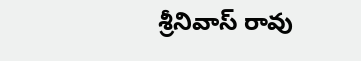శ్రీనివాస్ రావు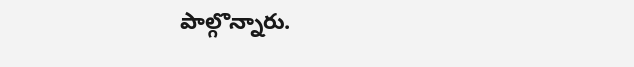పాల్గొన్నారు.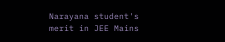Narayana student's merit in JEE Mains